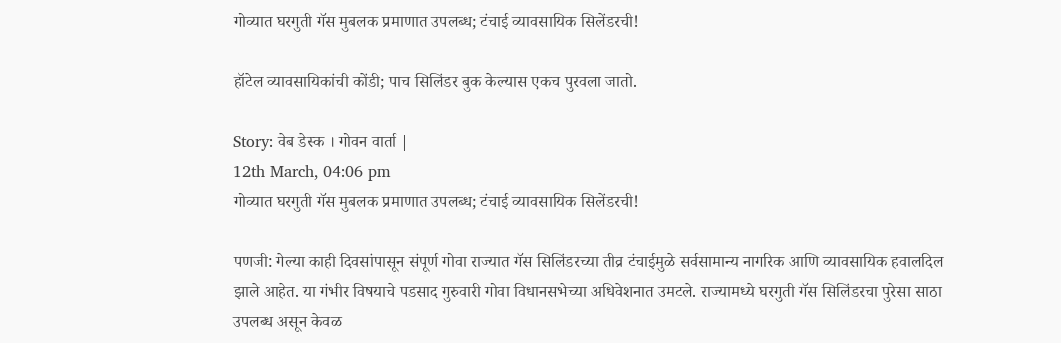गोव्यात घरगुती गॅस मुबलक प्रमाणात उपलब्ध; टंचाई व्यावसायिक सिलेंडरची!

हॉटेल व्यावसायिकांची कोंडी; पाच सिलिंडर बुक केल्यास एकच पुरवला जातो.

Story: वेब डेस्क । गोवन वार्ता |
12th March, 04:06 pm
गोव्यात घरगुती गॅस मुबलक प्रमाणात उपलब्ध; टंचाई व्यावसायिक सिलेंडरची!

पणजी: गेल्या काही दिवसांपासून संपूर्ण गोवा राज्यात गॅस सिलिंडरच्या तीव्र टंचाईमुळे सर्वसामान्य नागरिक आणि व्यावसायिक हवालदिल झाले आहेत. या गंभीर विषयाचे पडसाद गुरुवारी गोवा विधानसभेच्या अधिवेशनात उमटले. राज्यामध्ये घरगुती गॅस सिलिंडरचा पुरेसा साठा उपलब्ध असून केवळ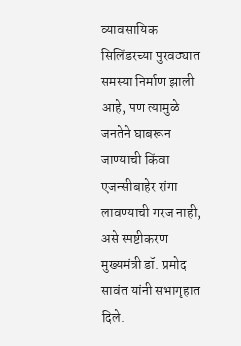व्यावसायिक सिलिंडरच्या पुरवठ्यात समस्या निर्माण झाली आहे, पण त्यामुळे जनतेने घाबरून जाण्याची किंवा एजन्सीबाहेर रांगा लावण्याची गरज नाही, असे स्पष्टीकरण मुख्यमंत्री डॉ. प्रमोद सावंत यांनी सभागृहात दिले.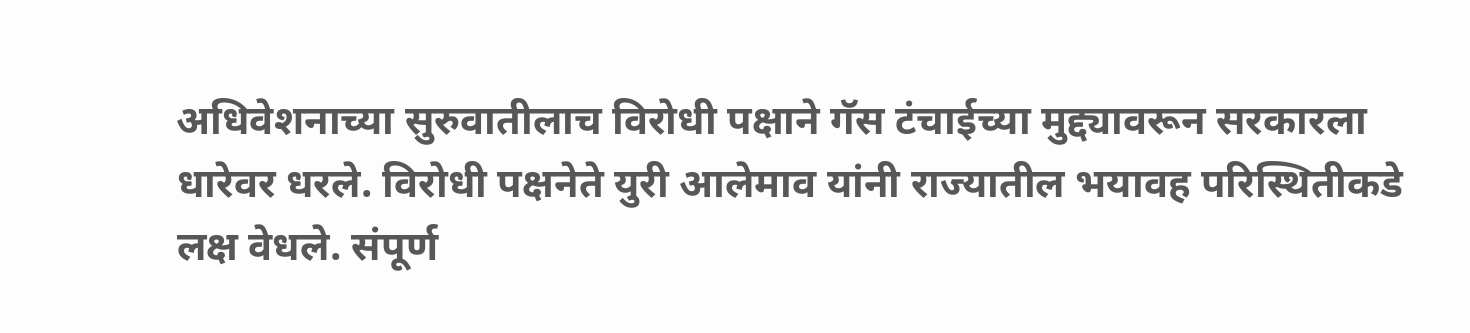अधिवेशनाच्या सुरुवातीलाच विरोधी पक्षाने गॅस टंचाईच्या मुद्द्यावरून सरकारला धारेवर धरले. विरोधी पक्षनेते युरी आलेमाव यांनी राज्यातील भयावह परिस्थितीकडे लक्ष वेधले. संपूर्ण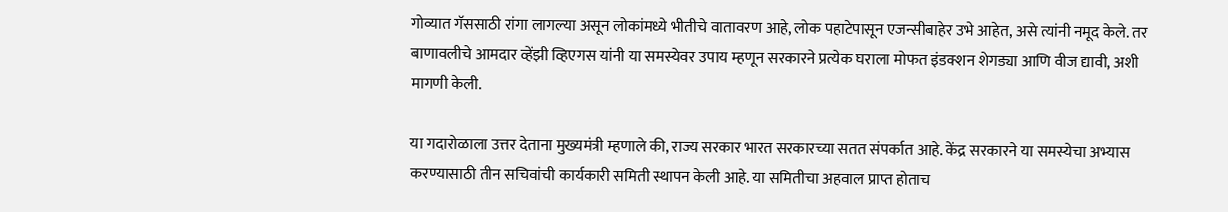गोव्यात गॅससाठी रांगा लागल्या असून लोकांमध्ये भीतीचे वातावरण आहे, लोक पहाटेपासून एजन्सीबाहेर उभे आहेत, असे त्यांनी नमूद केले. तर बाणावलीचे आमदार व्हेंझी व्हिएगस यांनी या समस्येवर उपाय म्हणून सरकारने प्रत्येक घराला मोफत इंडक्शन शेगड्या आणि वीज द्यावी, अशी मागणी केली.

या गदारोळाला उत्तर देताना मुख्यमंत्री म्हणाले की, राज्य सरकार भारत सरकारच्या सतत संपर्कात आहे. केंद्र सरकारने या समस्येचा अभ्यास करण्यासाठी तीन सचिवांची कार्यकारी समिती स्थापन केली आहे. या समितीचा अहवाल प्राप्त होताच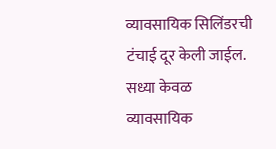व्यावसायिक सिलिंडरची टंचाई दूर केली जाईल. सध्या केवळ व्यावसायिक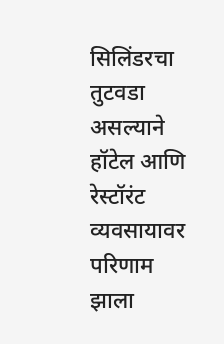सिलिंडरचा तुटवडा असल्याने हॉटेल आणि रेस्टॉरंट व्यवसायावर परिणाम झाला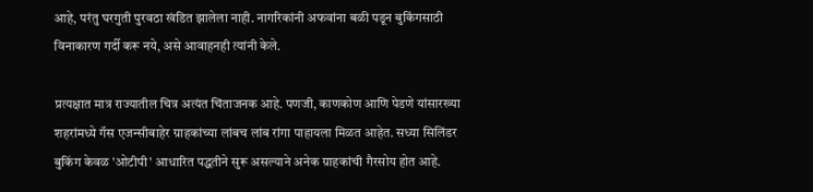आहे, परंतु घरगुती पुरवठा खंडित झालेला नाही. नागरिकांनी अफवांना बळी पडून बुकिंगसाठी विनाकारण गर्दी करू नये, असे आवाहनही त्यांनी केले.

प्रत्यक्षात मात्र राज्यातील चित्र अत्यंत चिंताजनक आहे. पणजी, काणकोण आणि पेडणे यांसारख्या शहरांमध्ये गॅस एजन्सीबाहेर ग्राहकांच्या लांबच लांब रांगा पाहायला मिळत आहेत. सध्या सिलिंडर बुकिंग केवळ 'ओटीपी' आधारित पद्धतीने सुरू असल्याने अनेक ग्राहकांची गैरसोय होत आहे.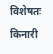विशेषतः किनारी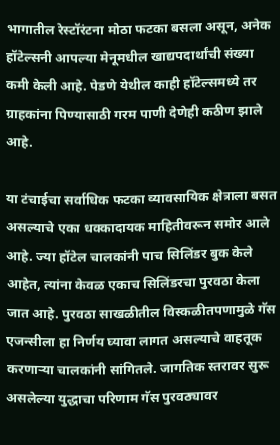भागातील रेस्टॉरंटना मोठा फटका बसला असून, अनेक हॉटेल्सनी आपल्या मेनूमधील खाद्यपदार्थांची संख्या कमी केली आहे. पेडणे येथील काही हॉटेल्समध्ये तर ग्राहकांना पिण्यासाठी गरम पाणी देणेही कठीण झाले आहे.

या टंचाईचा सर्वाधिक फटका व्यावसायिक क्षेत्राला बसत असल्याचे एका धक्कादायक माहितीवरून समोर आले आहे. ज्या हॉटेल चालकांनी पाच सिलिंडर बुक केले आहेत, त्यांना केवळ एकाच सिलिंडरचा पुरवठा केला जात आहे. पुरवठा साखळीतील विस्कळीतपणामुळे गॅस एजन्सीला हा निर्णय घ्यावा लागत असल्याचे वाहतूक करणाऱ्या चालकांनी सांगितले. जागतिक स्तरावर सुरू असलेल्या युद्धाचा परिणाम गॅस पुरवठ्यावर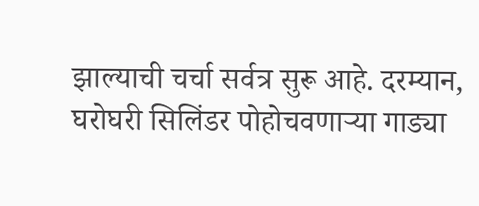झाल्याची चर्चा सर्वत्र सुरू आहे. दरम्यान, घरोघरी सिलिंडर पोहोचवणाऱ्या गाड्या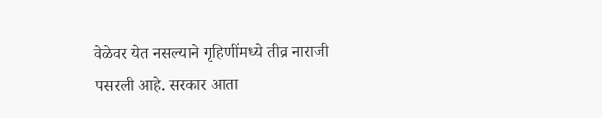वेळेवर येत नसल्याने गृहिणींमध्ये तीव्र नाराजी पसरली आहे. सरकार आता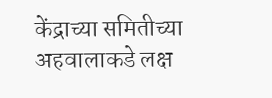केंद्राच्या समितीच्या अहवालाकडे लक्ष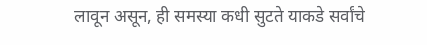लावून असून, ही समस्या कधी सुटते याकडे सर्वांचे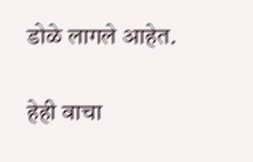डोळे लागले आहेत.

हेही वाचा